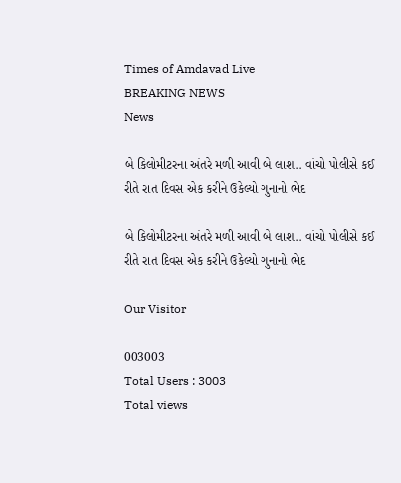Times of Amdavad Live
BREAKING NEWS
News

બે કિલોમીટરના અંતરે મળી આવી બે લાશ.. વાંચો પોલીસે કઈ રીતે રાત દિવસ એક કરીને ઉકેલ્યો ગુનાનો ભેદ

બે કિલોમીટરના અંતરે મળી આવી બે લાશ.. વાંચો પોલીસે કઈ રીતે રાત દિવસ એક કરીને ઉકેલ્યો ગુનાનો ભેદ

Our Visitor

003003
Total Users : 3003
Total views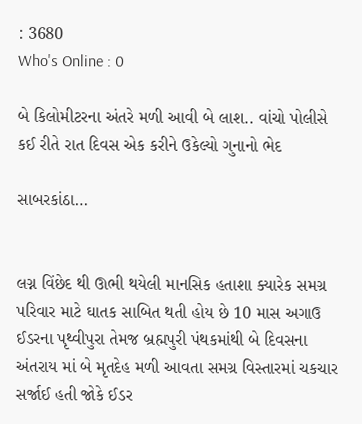: 3680
Who's Online : 0

બે કિલોમીટરના અંતરે મળી આવી બે લાશ.. વાંચો પોલીસે કઈ રીતે રાત દિવસ એક કરીને ઉકેલ્યો ગુનાનો ભેદ

સાબરકાંઠા…


લગ્ન વિંછેદ થી ઊભી થયેલી માનસિક હતાશા ક્યારેક સમગ્ર પરિવાર માટે ઘાતક સાબિત થતી હોય છે 10 માસ અગાઉ ઈડરના પૃથ્વીપુરા તેમજ બ્રહ્મપુરી પંથકમાંથી બે દિવસના અંતરાય માં બે મૃતદેહ મળી આવતા સમગ્ર વિસ્તારમાં ચકચાર સર્જાઈ હતી જોકે ઈડર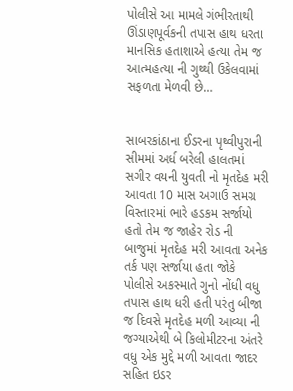પોલીસે આ મામલે ગંભીરતાથી ઊંડાણપૂર્વકની તપાસ હાથ ધરતા માનસિક હતાશાએ હત્યા તેમ જ આત્મહત્યા ની ગુથ્થી ઉકેલવામાં સફળતા મેળવી છે…


સાબરકાંઠાના ઈડરના પૃથ્વીપુરાની સીમમાં અર્ધ બરેલી હાલતમાં સગીર વયની યુવતી નો મૃતદેહ મરી આવતા 10 માસ અગાઉ સમગ્ર વિસ્તારમાં ભારે હડકમ સર્જાયો હતો તેમ જ જાહેર રોડ ની બાજુમાં મૃતદેહ મરી આવતા અનેક તર્ક પણ સર્જાયા હતા જોકે પોલીસે અકસ્માતે ગુનો નોંધી વધુ તપાસ હાથ ધરી હતી પરંતુ બીજા જ દિવસે મૃતદેહ મળી આવ્યા ની જગ્યાએથી બે કિલોમીટરના અંતરે વધુ એક મુદ્દે મળી આવતા જાદર સહિત ઇડર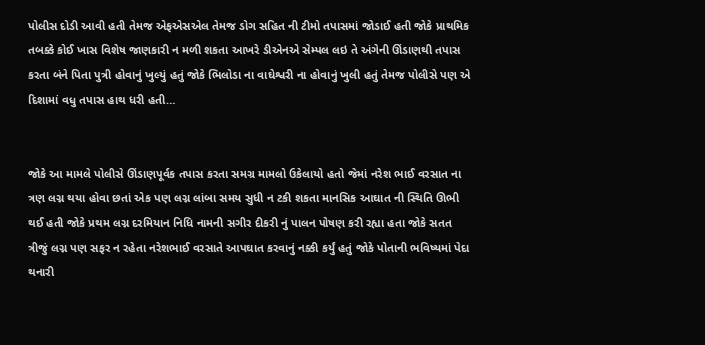પોલીસ દોડી આવી હતી તેમજ એફએસએલ તેમજ ડોગ સહિત ની ટીમો તપાસમાં જોડાઈ હતી જોકે પ્રાથમિક તબક્કે કોઈ ખાસ વિશેષ જાણકારી ન મળી શકતા આખરે ડીએનએ સેમ્પલ લઇ તે અંગેની ઊંડાણથી તપાસ કરતા બંને પિતા પુત્રી હોવાનું ખુલ્યું હતું જોકે ભિલોડા ના વાઘેશ્વરી ના હોવાનું ખુલી હતું તેમજ પોલીસે પણ એ દિશામાં વધુ તપાસ હાથ ધરી હતી…


જોકે આ મામલે પોલીસે ઊંડાણપૂર્વક તપાસ કરતા સમગ્ર મામલો ઉકેલાયો હતો જેમાં નરેશ ભાઈ વરસાત ના ત્રણ લગ્ન થયા હોવા છતાં એક પણ લગ્ન લાંબા સમય સુધી ન ટકી શકતા માનસિક આઘાત ની સ્થિતિ ઊભી થઈ હતી જોકે પ્રથમ લગ્ન દરમિયાન નિધિ નામની સગીર દીકરી નું પાલન પોષણ કરી રહ્યા હતા જોકે સતત ત્રીજું લગ્ન પણ સફર ન રહેતા નરેશભાઈ વરસાતે આપઘાત કરવાનું નક્કી કર્યું હતું જોકે પોતાની ભવિષ્યમાં પેદા થનારી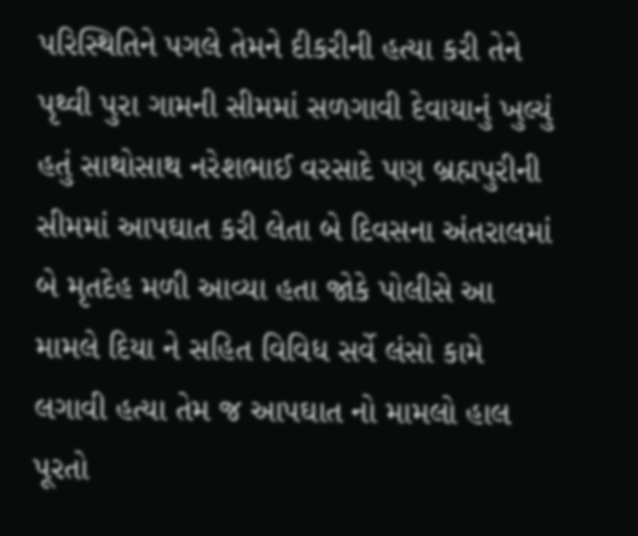પરિસ્થિતિને પગલે તેમને દીકરીની હત્યા કરી તેને પૃથ્વી પુરા ગામની સીમમાં સળગાવી દેવાયાનું ખુલ્યું હતું સાથોસાથ નરેશભાઈ વરસાદે પણ બ્રહ્મપુરીની સીમમાં આપઘાત કરી લેતા બે દિવસના અંતરાલમાં બે મૃતદેહ મળી આવ્યા હતા જોકે પોલીસે આ મામલે દિયા ને સહિત વિવિધ સર્વે લંસો કામે લગાવી હત્યા તેમ જ આપઘાત નો મામલો હાલ પૂરતો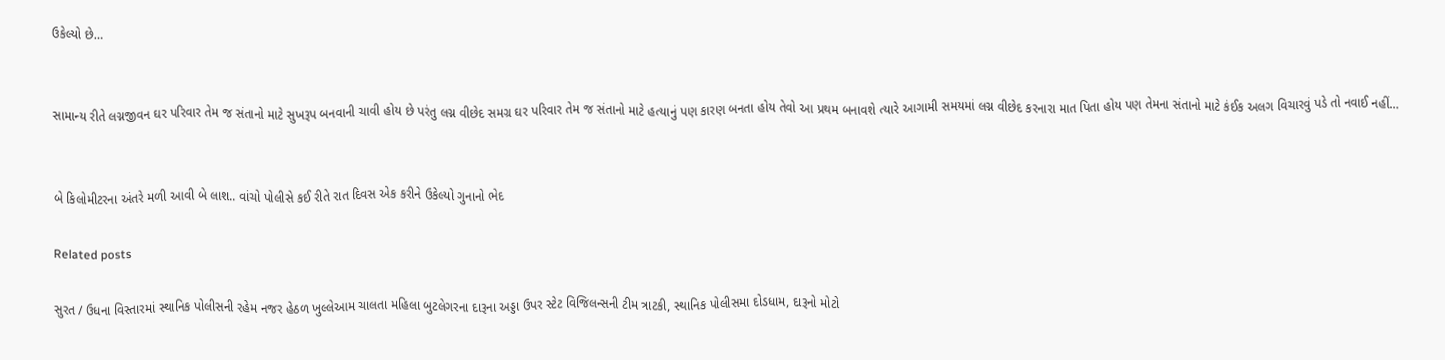ઉકેલ્યો છે…


સામાન્ય રીતે લગ્નજીવન ઘર પરિવાર તેમ જ સંતાનો માટે સુખરૂપ બનવાની ચાવી હોય છે પરંતુ લગ્ન વીછેદ સમગ્ર ઘર પરિવાર તેમ જ સંતાનો માટે હત્યાનું પણ કારણ બનતા હોય તેવો આ પ્રથમ બનાવશે ત્યારે આગામી સમયમાં લગ્ન વીછેદ કરનારા માત પિતા હોય પણ તેમના સંતાનો માટે કંઈક અલગ વિચારવું પડે તો નવાઈ નહીં…


બે કિલોમીટરના અંતરે મળી આવી બે લાશ.. વાંચો પોલીસે કઈ રીતે રાત દિવસ એક કરીને ઉકેલ્યો ગુનાનો ભેદ

Related posts

સુરત / ઉધના વિસ્તારમાં સ્થાનિક પોલીસની રહેમ નજર હેઠળ ખુલ્લેઆમ ચાલતા મહિલા બુટલેગરના દારૂના અડ્ડા ઉપર સ્ટેટ વિજિલન્સની ટીમ ત્રાટકી, સ્થાનિક પોલીસમા દોડધામ, દારૂનો મોટો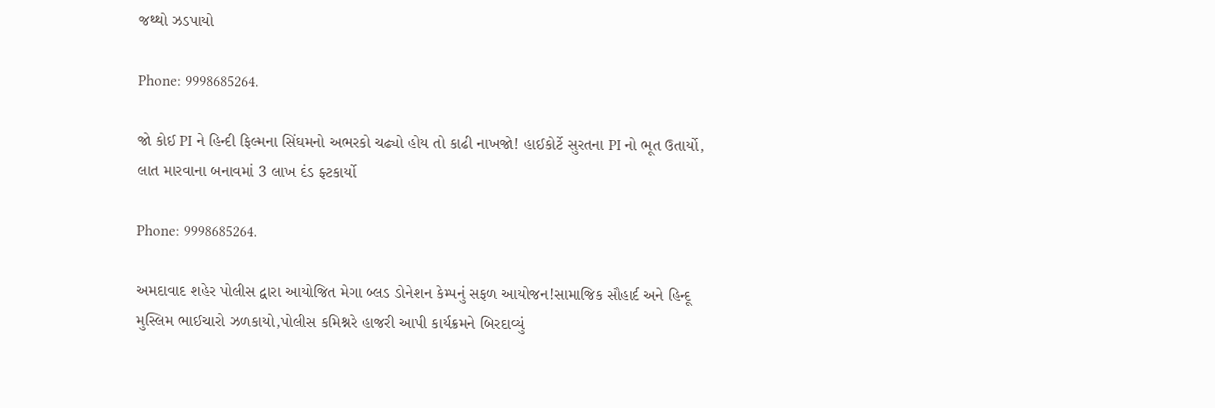જથ્થો ઝડપાયો

Phone: 9998685264.

જો કોઈ PI ને હિન્દી ફિલ્મના સિંઘમનો અભરકો ચઢ્યો હોય તો કાઢી નાખજો! હાઈકોર્ટે સુરતના PI નો ભૂત ઉતાર્યો, લાત મારવાના બનાવમાં 3 લાખ દંડ ફ્ટકાર્યો

Phone: 9998685264.

અમદાવાદ શહેર પોલીસ દ્વારા આયોજિત મેગા બ્લડ ડોનેશન કેમ્પનું સફળ આયોજન!સામાજિક સૌહાર્દ અને હિન્દૂ મુસ્લિમ ભાઈચારો ઝળકાયો,પોલીસ કમિશ્નરે હાજરી આપી કાર્યક્રમને બિરદાવ્યું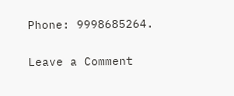Phone: 9998685264.

Leave a Comment